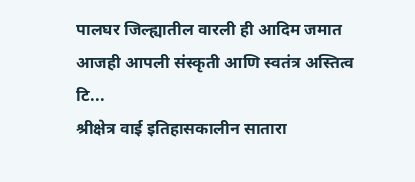पालघर जिल्ह्यातील वारली ही आदिम जमात आजही आपली संस्कृती आणि स्वतंत्र अस्तित्व टि...
श्रीक्षेत्र वाई इतिहासकालीन सातारा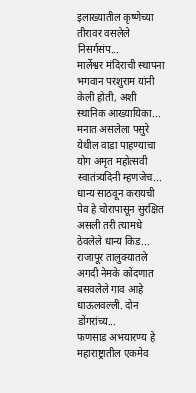इलाख्यातील कृष्णेच्या तीरावर वसलेले निसर्गसंप...
मार्लेश्वर मंदिराची स्थापना भगवान परशुराम यांनी केली होती, अशी स्थानिक आख्यायिका...
मनात असलेला पसुरे येथील वाडा पाहण्याचा योग अमृत महोत्सवी स्वातंत्र्यदिनी म्हणजेच...
धान्य साठवून करायची पेव हे चोरापासून सुरक्षित असली तरी त्यामधे ठेवलेले धान्य किड...
राजापूर तालुक्यातले अगदी नेमके कोंदणात बसवलेले गाव आहे धाऊलवल्ली. दोन डोंगरांच्य...
फणसाड अभयारण्य हे महाराष्ट्रातील एकमेव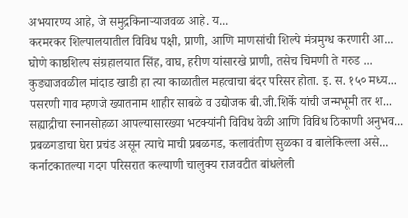अभयारण्य आहे, जे समुद्रकिनाऱ्याजवळ आहे. य...
करमरकर शिल्पालयातील विविध पक्षी, प्राणी, आणि माणसांची शिल्पे मंत्रमुग्ध करणारी आ...
घोणे काष्ठशिल्प संग्रहालयात सिंह, वाघ, हरीण यांसारखे प्राणी, तसेच चिमणी ते गरुड ...
कुड्याजवळील मांदाड खाडी हा त्या काळातील महत्वाचा बंदर परिसर होता. इ. स. १५० मध्य...
पसरणी गाव म्हणजे ख्यातनाम शाहीर साबळे व उद्योजक बी.जी.शिर्के यांची जन्मभूमी तर श...
सह्याद्रीचा स्नानसोहळा आपल्यासारख्या भटक्यांनी विविध वेळी आणि विविध ठिकाणी अनुभव...
प्रबळगडाचा घेरा प्रचंड असून त्याचे माची प्रबळगड, कलावंतीण सुळका व बालेकिल्ला असे...
कर्नाटकातल्या गदग परिसरात कल्याणी चालुक्य राजवटीत बांधलेली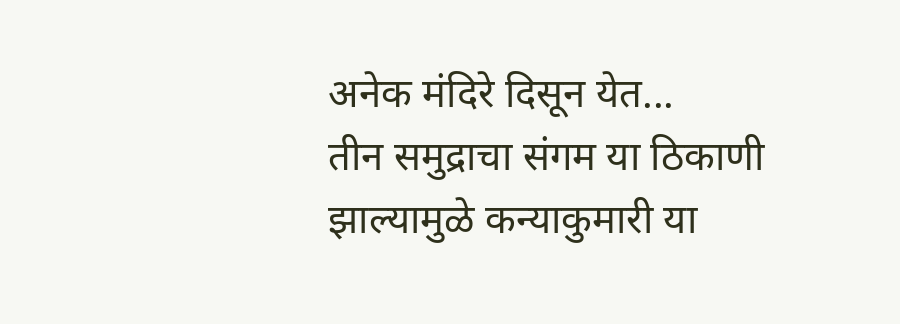अनेक मंदिरे दिसून येत...
तीन समुद्राचा संगम या ठिकाणी झाल्यामुळे कन्याकुमारी या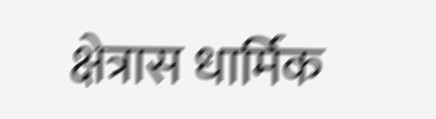क्षेत्रास धार्मिक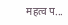महत्व प...